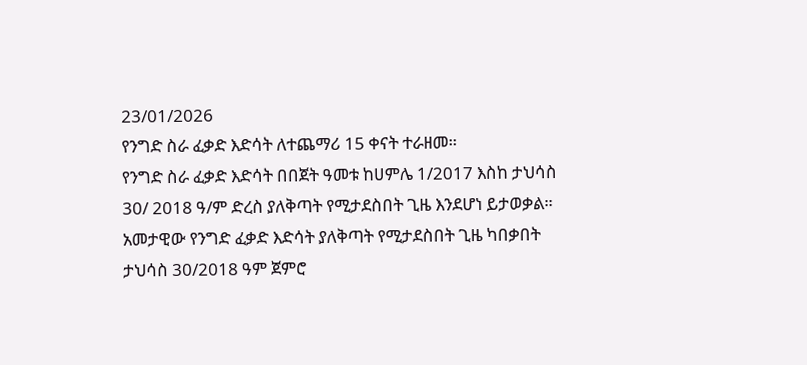23/01/2026
የንግድ ስራ ፈቃድ እድሳት ለተጨማሪ 15 ቀናት ተራዘመ።
የንግድ ስራ ፈቃድ እድሳት በበጀት ዓመቱ ከሀምሌ 1/2017 እስከ ታህሳስ 30/ 2018 ዓ/ም ድረስ ያለቅጣት የሚታደስበት ጊዜ እንደሆነ ይታወቃል።
አመታዊው የንግድ ፈቃድ እድሳት ያለቅጣት የሚታደስበት ጊዜ ካበቃበት ታህሳስ 30/2018 ዓም ጀምሮ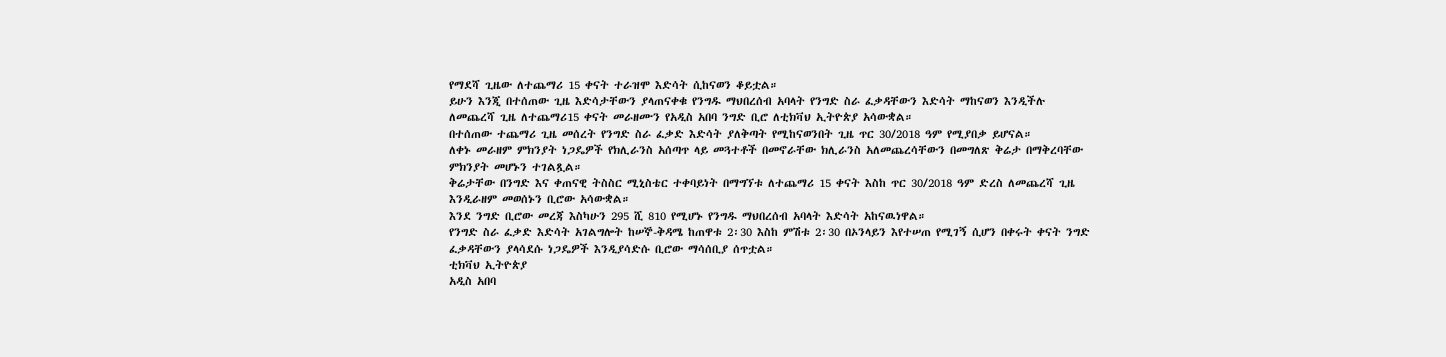የማደሻ ጊዜው ለተጨማሪ 15 ቀናት ተራዝሞ እድሳት ሲከናወን ቆይቷል።
ይሁን እንጂ በተሰጠው ጊዜ እድሳታቸውን ያላጠናቀቁ የንግዱ ማህበረሰብ አባላት የንግድ ስራ ፈቃዳቸውን እድሳት ማከናወን እንዲችሉ ለመጨረሻ ጊዜ ለተጨማሪ15 ቀናት መራዘሙን የአዲስ አበባ ንግድ ቢሮ ለቲክቫህ ኢትዮጵያ አሳውቋል።
በተሰጠው ተጨማሪ ጊዜ መሰረት የንግድ ስራ ፈቃድ እድሳት ያለቅጣት የሚከናወንበት ጊዜ ጥር 30/2018 ዓም የሚያበቃ ይሆናል።
ለቀኑ መራዘም ምክንያት ነጋዴዎች የክሊራንስ አሰጣጥ ላይ መጓተቶች በመኖራቸው ክሊራንስ አለመጨረሳቸውን በመግለጽ ቅሬታ በማቅረባቸው ምክንያት መሆኑን ተገልጿል።
ቅሬታቸው በንግድ እና ቀጠናዊ ትስስር ሚኒስቴር ተቀባይነት በማግኘቱ ለተጨማሪ 15 ቀናት እስከ ጥር 30/2018 ዓም ድረስ ለመጨረሻ ጊዜ እንዲራዘም መወሰኑን ቢሮው አሳውቋል።
እንደ ንግድ ቢሮው መረጃ እስካሁን 295 ሺ 810 የሚሆኑ የንግዱ ማህበረሰብ አባላት እድሳት አከናዉነዋል።
የንግድ ስራ ፈቃድ እድሳት አገልግሎት ከሠኞ-ቅዳሜ ከጠዋቱ 2፡30 እስከ ምሽቱ 2፡30 በኦንላይን እየተሠጠ የሚገኝ ሲሆን በቀሩት ቀናት ንግድ ፈቃዳቸውን ያላሳደሱ ነጋዴዎች እንዲያሳድሱ ቢሮው ማሳሰቢያ ሰጥቷል።
ቲክቫህ ኢትዮጵያ
አዲስ አበባ